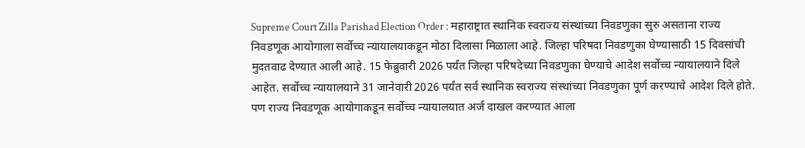Supreme Court Zilla Parishad Election Order : महाराष्ट्रात स्थानिक स्वराज्य संस्थांच्या निवडणुका सुरु असताना राज्य निवडणूक आयोगाला सर्वोच्च न्यायालयाकडून मोठा दिलासा मिळाला आहे. जिल्हा परिषदा निवडणुका घेण्यासाठी 15 दिवसांची मुदतवाढ देण्यात आली आहे. 15 फेब्रुवारी 2026 पर्यंत जिल्हा परिषदेच्या निवडणुका घेण्याचे आदेश सर्वोच्च न्यायालयाने दिले आहेत. सर्वोच्च न्यायालयाने 31 जानेवारी 2026 पर्यंत सर्व स्थानिक स्वराज्य संस्थांच्या निवडणुका पूर्ण करण्याचे आदेश दिले होते. पण राज्य निवडणूक आयोगाकडून सर्वोच्च न्यायालयात अर्ज दाखल करण्यात आला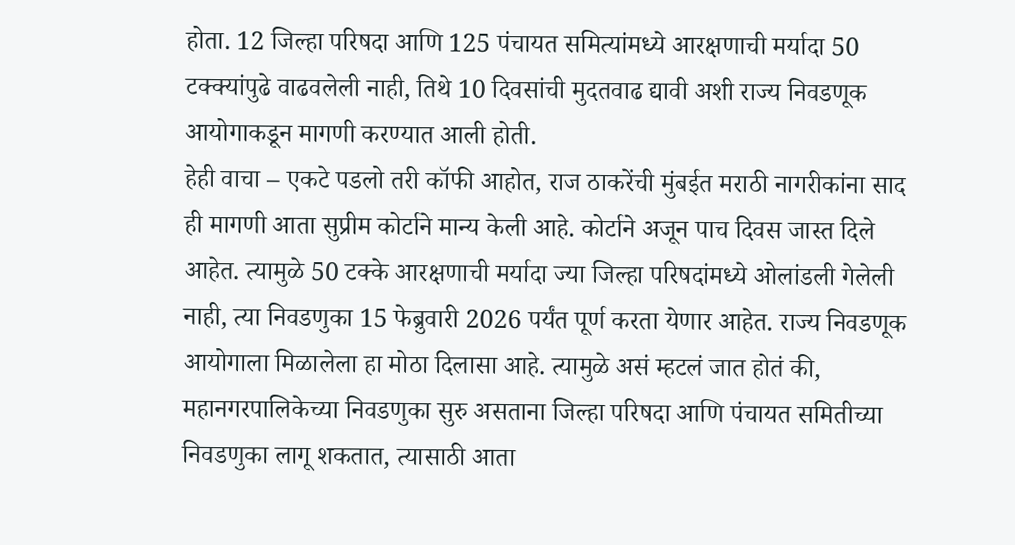होता. 12 जिल्हा परिषदा आणि 125 पंचायत समित्यांमध्ये आरक्षणाची मर्यादा 50 टक्क्यांपुढे वाढवलेली नाही, तिथे 10 दिवसांची मुदतवाढ द्यावी अशी राज्य निवडणूक आयोगाकडून मागणी करण्यात आली होती.
हेही वाचा – एकटे पडलो तरी कॉफी आहोत, राज ठाकरेंची मुंबईत मराठी नागरीकांना साद
ही मागणी आता सुप्रीम कोर्टाने मान्य केली आहे. कोर्टाने अजून पाच दिवस जास्त दिले आहेत. त्यामुळे 50 टक्के आरक्षणाची मर्यादा ज्या जिल्हा परिषदांमध्ये ओलांडली गेलेली नाही, त्या निवडणुका 15 फेब्रुवारी 2026 पर्यंत पूर्ण करता येणार आहेत. राज्य निवडणूक आयोगाला मिळालेला हा मोठा दिलासा आहे. त्यामुळे असं म्हटलं जात होतं की, महानगरपालिकेच्या निवडणुका सुरु असताना जिल्हा परिषदा आणि पंचायत समितीच्या निवडणुका लागू शकतात, त्यासाठी आता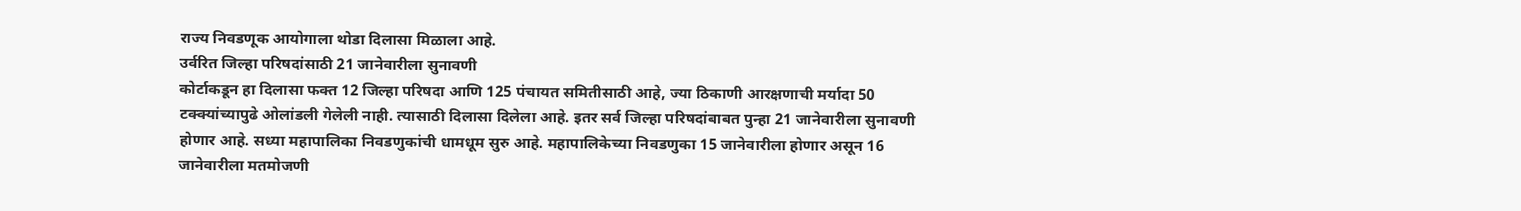राज्य निवडणूक आयोगाला थोडा दिलासा मिळाला आहे.
उर्वरित जिल्हा परिषदांसाठी 21 जानेवारीला सुनावणी
कोर्टाकडून हा दिलासा फक्त 12 जिल्हा परिषदा आणि 125 पंचायत समितीसाठी आहे, ज्या ठिकाणी आरक्षणाची मर्यादा 50 टक्क्यांच्यापुढे ओलांडली गेलेली नाही. त्यासाठी दिलासा दिलेला आहे. इतर सर्व जिल्हा परिषदांबाबत पुन्हा 21 जानेवारीला सुनावणी होणार आहे. सध्या महापालिका निवडणुकांची धामधूम सुरु आहे. महापालिकेच्या निवडणुका 15 जानेवारीला होणार असून 16 जानेवारीला मतमोजणी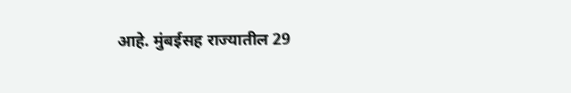आहे. मुंबईसह राज्यातील 29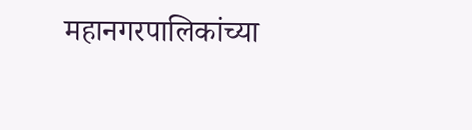महानगरपालिकांच्या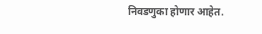निवडणुका होणार आहेत.